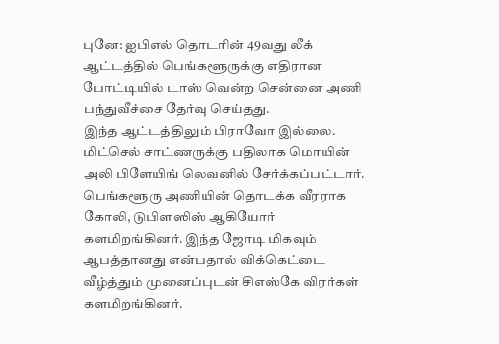புனே: ஐபிஎல் தொடரின் 49வது லீக் ஆட்டத்தில் பெங்களூருக்கு எதிரான போட்டியில் டாஸ் வென்ற சென்னை அணி பந்துவீச்சை தேர்வு செய்தது.
இந்த ஆட்டத்திலும் பிராவோ இல்லை. மிட்செல் சாட்ணருக்கு பதிலாக மொயின் அலி பிளேயிங் லெவனில் சேர்க்கப்பட்டார்.
பெங்களூரு அணியின் தொடக்க வீரராக கோலி, டுபிளஸிஸ் ஆகியோர் களமிறங்கினர். இந்த ஜோடி மிகவும் ஆபத்தானது என்பதால் விக்கெட்டை வீழ்த்தும் முனைப்புடன் சிஎஸ்கே விரர்கள் களமிறங்கினர்.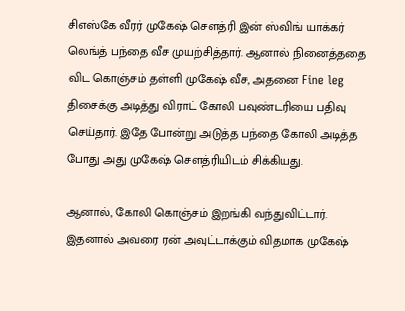சிஎஸ்கே வீரர் முகேஷ் சௌத்ரி இன் ஸ்விங் யாக்கர் லெங்த் பந்தை வீச முயற்சித்தார். ஆனால் நினைத்ததை விட கொஞ்சம் தள்ளி முகேஷ் வீச, அதனை Fine leg திசைக்கு அடித்து விராட் கோலி பவுண்டரியை பதிவு செய்தார். இதே போன்று அடுத்த பந்தை கோலி அடித்த போது அது முகேஷ் சௌத்ரியிடம் சிக்கியது.

ஆனால், கோலி கொஞ்சம் இறங்கி வந்துவிட்டார். இதனால் அவரை ரன் அவுட்டாக்கும் விதமாக முகேஷ்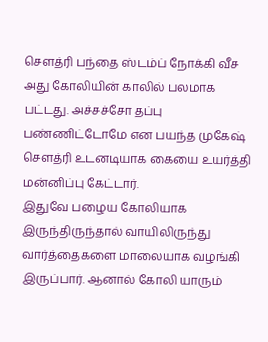சௌத்ரி பந்தை ஸ்டம்ப் நோக்கி வீச அது கோலியின் காலில் பலமாக பட்டது. அச்சச்சோ தப்பு பண்ணிட்டோமே என பயந்த முகேஷ் சௌத்ரி உடனடியாக கையை உயர்த்தி மன்னிப்பு கேட்டார்.
இதுவே பழைய கோலியாக இருந்திருந்தால் வாயிலிருந்து வார்த்தைகளை மாலையாக வழங்கி இருப்பார். ஆனால் கோலி யாரும்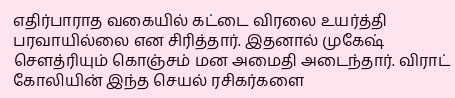எதிர்பாராத வகையில் கட்டை விரலை உயர்த்தி பரவாயில்லை என சிரித்தார். இதனால் முகேஷ் சௌத்ரியும் கொஞ்சம் மன அமைதி அடைந்தார். விராட் கோலியின் இந்த செயல் ரசிகர்களை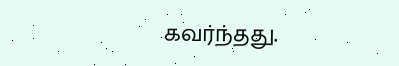கவர்ந்தது.